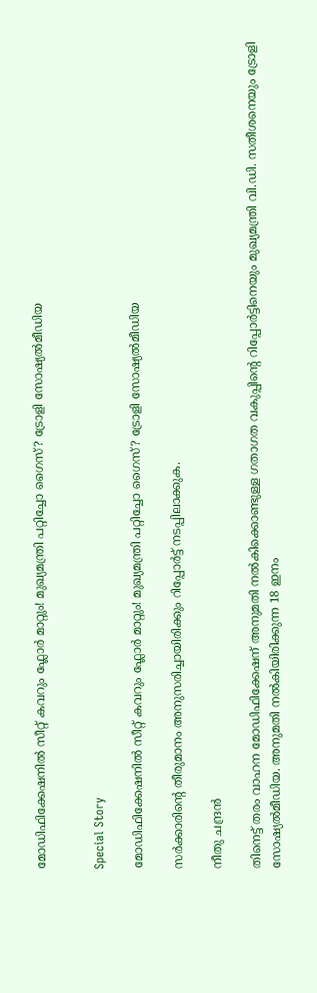മോഡിഫിക്കേഷനിൽ സീറ്റ് കവറും ഫ്ലോർ മാറ്റും! മുഖ്യമന്ത്രി പറ്റിച്ചോ ഗൈസ്? ട്രോളി സോഷ്യൽമീഡിയ


Special Story

മോഡിഫിക്കേഷനിൽ സീറ്റ് കവറും ഫ്ലോർ മാറ്റും! മുഖ്യമന്ത്രി പറ്റിച്ചോ ഗൈസ്? ട്രോളി സോഷ്യൽമീഡിയ

സർക്കാരിന്‍റെ തീരുമാനം അനുസരിച്ചായിരിക്കും റിപ്പോർട്ട് നടപ്പിലാക്കുക.

നീതു ചന്ദ്രൻ

തിനെട്ട് തരം വാഹന മോഡിഫിക്കേഷന് അനുമതി നൽകിക്കൊണ്ടുള്ള ഗതാഗത വകുപ്പിന്‍റെ റിപ്പോർട്ടിനെയും മുഖ്യമന്ത്രി വി.ഡി. സതീശനെയും ട്രോളി സോഷ്യൽമീഡിയ. അനുമതി നൽകിയിരിക്കുന്ന 18 ഇനം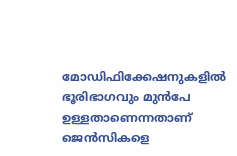മോഡിഫിക്കേഷനുകളിൽ ഭൂരിഭാഗവും മുൻപേ ഉള്ളതാണെന്നതാണ് ജെൻസികളെ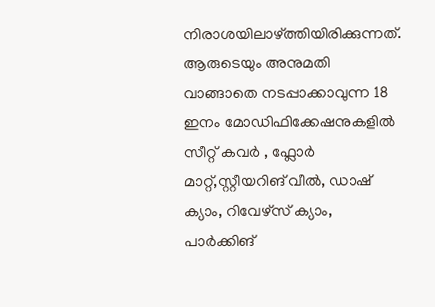നിരാശയിലാഴ്ത്തിയിരിക്കുന്നത്. ആരുടെയും അനുമതി വാങ്ങാതെ നടപ്പാക്കാവുന്ന 18 ഇനം മോഡിഫിക്കേഷനുകളിൽ സീറ്റ് കവർ , ഫ്ലോർ മാറ്റ്,സ്റ്റീയറിങ് വീൽ, ഡാഷ് ക്യാം, റിവേഴ്സ് ക്യാം, പാർക്കിങ്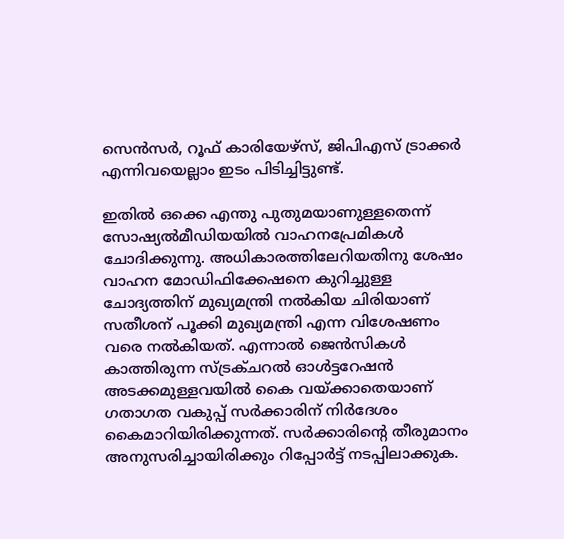സെൻസർ, റൂഫ് കാരിയേഴ്സ്, ജിപിഎസ് ട്രാക്കർ എന്നിവയെല്ലാം ഇടം പിടിച്ചിട്ടുണ്ട്.

ഇതിൽ ഒക്കെ എന്തു പുതുമയാണുള്ളതെന്ന് സോഷ്യൽമീഡിയയിൽ വാഹനപ്രേമികൾ ചോദിക്കുന്നു. അധികാരത്തിലേറിയതിനു ശേഷം വാഹന മോഡിഫിക്കേഷനെ കുറിച്ചുള്ള ചോദ്യത്തിന് മുഖ്യമന്ത്രി നൽകിയ ചിരിയാണ് സതീശന് പൂക്കി മുഖ്യമന്ത്രി എന്ന വിശേഷണം വരെ നൽകിയത്. എന്നാൽ ജെൻസികൾ കാത്തിരുന്ന സ്ട്രക്ചറൽ ഓൾട്ടറേഷൻ അടക്കമുള്ളവയിൽ കൈ വയ്ക്കാതെയാണ് ഗതാഗത വകുപ്പ് സർക്കാരിന് നിർദേശം കൈമാറിയിരിക്കുന്നത്. സർക്കാരിന്‍റെ തീരുമാനം അനുസരിച്ചായിരിക്കും റിപ്പോർട്ട് നടപ്പിലാക്കുക.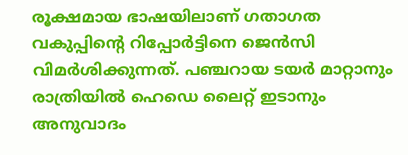രൂക്ഷമായ ഭാഷയിലാണ് ഗതാഗത വകുപ്പിന്‍റെ റിപ്പോർട്ടിനെ ജെൻസി വിമർശിക്കുന്നത്. പഞ്ചറായ ടയർ മാറ്റാനും രാത്രിയിൽ ഹെഡെ ലൈറ്റ് ഇടാനും അനുവാദം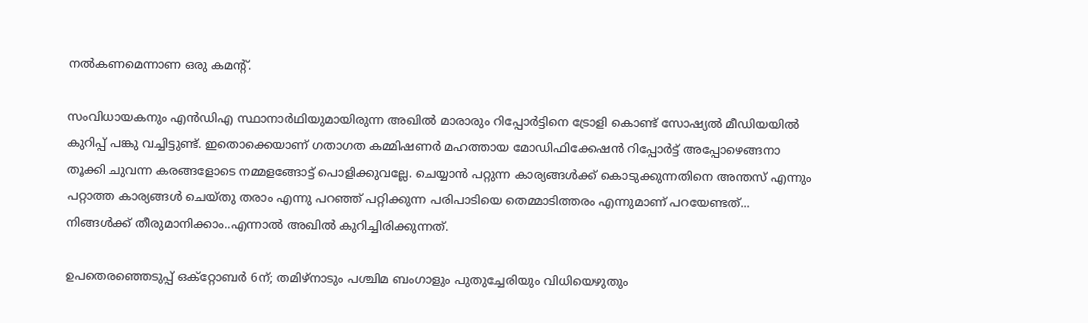നൽകണമെന്നാണ ഒരു കമന്‍റ്.

സംവിധായകനും എൻഡിഎ സ്ഥാനാർഥിയുമായിരുന്ന അഖിൽ മാരാരും റിപ്പോർട്ടിനെ ട്രോളി കൊണ്ട് സോഷ്യൽ മീഡിയയിൽ കുറിപ്പ് പങ്കു വച്ചിട്ടുണ്ട്. ഇതൊക്കെയാണ് ഗതാഗത കമ്മിഷണർ മഹത്തായ മോഡിഫിക്കേഷൻ റിപ്പോർട്ട് അപ്പോഴെങ്ങനാ തൂക്കി ചുവന്ന കരങ്ങളോടെ നമ്മളങ്ങോട്ട് പൊളിക്കുവല്ലേ. ചെയ്യാൻ പറ്റുന്ന കാര്യങ്ങൾക്ക് കൊടുക്കുന്നതിനെ അന്തസ് എന്നും പറ്റാത്ത കാര്യങ്ങൾ ചെയ്തു തരാം എന്നു പറഞ്ഞ് പറ്റിക്കുന്ന പരിപാടിയെ തെമ്മാടിത്തരം എന്നുമാണ് പറയേണ്ടത്... നിങ്ങൾക്ക് തീരുമാനിക്കാം..എന്നാൽ അഖിൽ കുറിച്ചിരിക്കുന്നത്.

ഉപതെരഞ്ഞെടുപ്പ് ഒക്റ്റോബർ 6ന്; തമിഴ്നാടും പശ്ചിമ ബംഗാളും പുതുച്ചേരിയും വിധിയെഴുതും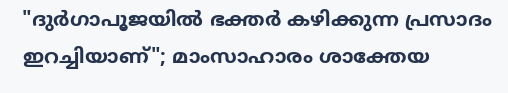"ദുർഗാപൂജയിൽ ഭക്തർ കഴിക്കുന്ന പ്രസാദം ഇറച്ചിയാണ്"; മാംസാഹാരം ശാക്തേയ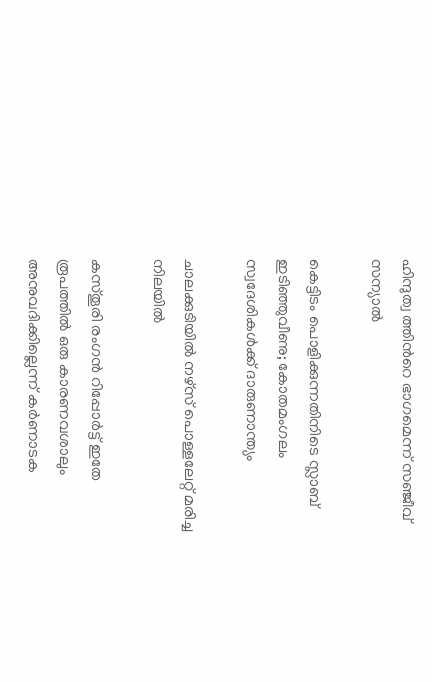ഹിന്ദുത്വ ത്തിന്‍റെ ഭാഗമെന്ന് സഞ്ജീവ് സന്യാൽ

കെട്ടിടം പൊളിക്കുന്നതിനിടെ സ്ലാബ് ഇടിഞ്ഞുവീണു; കോതമംഗലം സ്വദേശികൾക്ക് ദാരുണാന്ത്യം

ചാലക്കുടിയിൽ നഴ്സ് പൊള്ളലേറ്റ് മരിച്ച നിലയിൽ

കസ്തൂരി രംഗൻ റിപ്പോർട്ട് ഇതേ രൂപത്തിൽ ഒരു കാരണവശാലും അനുവദിക്കില്ലെന്ന് കർണാടക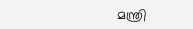മന്ത്രി